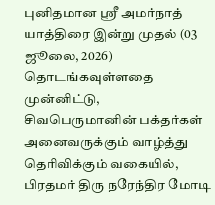புனிதமான ஸ்ரீ அமர்நாத் யாத்திரை இன்று முதல் (03 ஜூலை, 2026) தொடங்கவுள்ளதை முன்னிட்டு, சிவபெருமானின் பக்தர்கள் அனைவருக்கும் வாழ்த்து தெரிவிக்கும் வகையில், பிரதமர் திரு நரேந்திர மோடி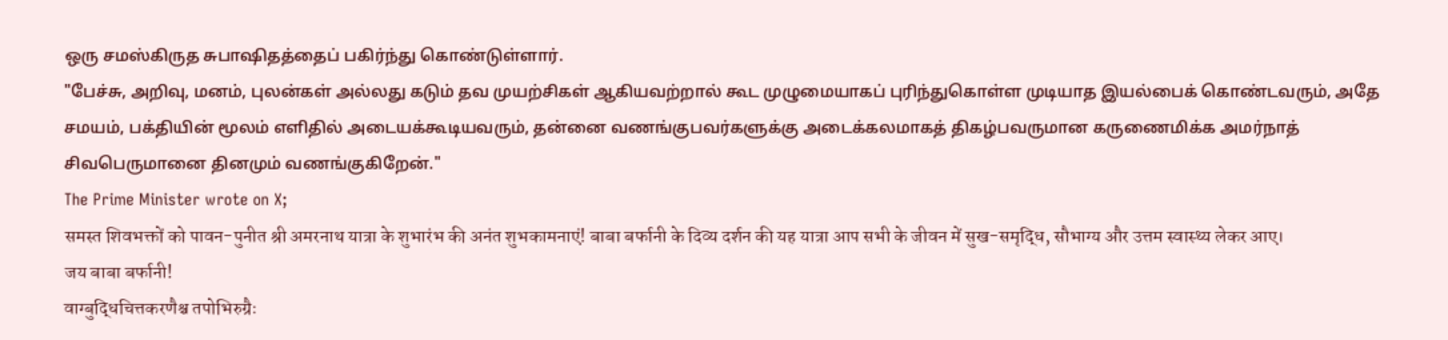ஒரு சமஸ்கிருத சுபாஷிதத்தைப் பகிர்ந்து கொண்டுள்ளார்.
"பேச்சு, அறிவு, மனம், புலன்கள் அல்லது கடும் தவ முயற்சிகள் ஆகியவற்றால் கூட முழுமையாகப் புரிந்துகொள்ள முடியாத இயல்பைக் கொண்டவரும், அதே சமயம், பக்தியின் மூலம் எளிதில் அடையக்கூடியவரும், தன்னை வணங்குபவர்களுக்கு அடைக்கலமாகத் திகழ்பவருமான கருணைமிக்க அமர்நாத் சிவபெருமானை தினமும் வணங்குகிறேன்."
The Prime Minister wrote on X;
समस्त शिवभक्तों को पावन-पुनीत श्री अमरनाथ यात्रा के शुभारंभ की अनंत शुभकामनाएं! बाबा बर्फानी के दिव्य दर्शन की यह यात्रा आप सभी के जीवन में सुख-समृद्धि, सौभाग्य और उत्तम स्वास्थ्य लेकर आए।
जय बाबा बर्फानी!
वाग्बुद्धिचित्तकरणैश्च तपोभिरुग्रैः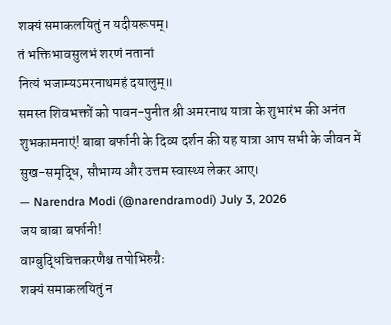शक्यं समाकलयितुं न यदीयरूपम्।
तं भक्तिभावसुलभं शरणं नतानां
नित्यं भजाम्यऽमरनाथमहं दयालुम्॥
समस्त शिवभक्तों को पावन-पुनीत श्री अमरनाथ यात्रा के शुभारंभ की अनंत शुभकामनाएं! बाबा बर्फानी के दिव्य दर्शन की यह यात्रा आप सभी के जीवन में सुख-समृद्धि, सौभाग्य और उत्तम स्वास्थ्य लेकर आए।
— Narendra Modi (@narendramodi) July 3, 2026
जय बाबा बर्फानी!
वाग्बुद्धिचित्तकरणैश्च तपोभिरुग्रैः
शक्यं समाकलयितुं न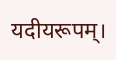यदीयरूपम्।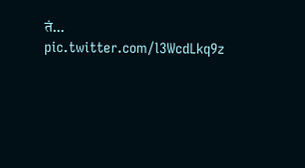तं… pic.twitter.com/l3WcdLkq9z